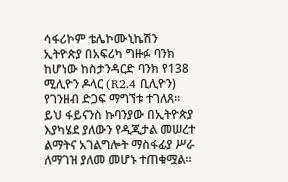ሳፋሪኮም ቴሌኮሙኒኬሽን ኢትዮጵያ በአፍሪካ ግዙፉ ባንክ ከሆነው ከስታንዳርድ ባንክ የ138 ሚሊዮን ዶላር (R2.4 ቢሊዮን) የገንዘብ ድጋፍ ማግኘቱ ተገለጸ።
ይህ ፋይናንስ ኩባንያው በኢትዮጵያ እያካሄደ ያለውን የዲጂታል መሠረተ ልማትና አገልግሎት ማስፋፊያ ሥራ ለማገዝ ያለመ መሆኑ ተጠቁሟል።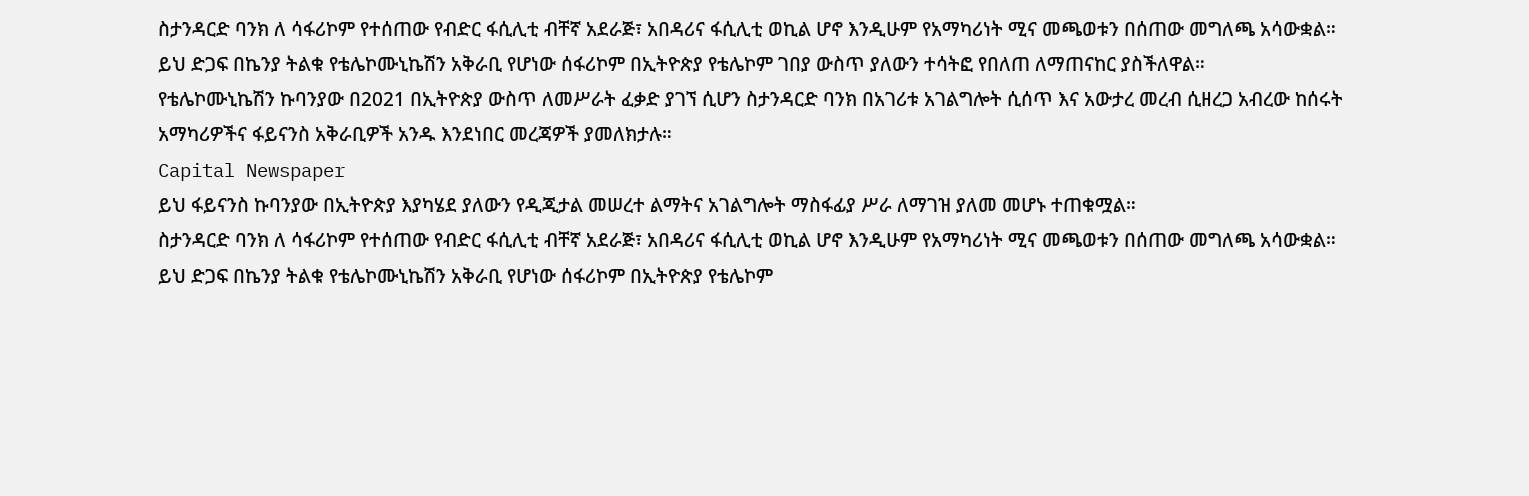ስታንዳርድ ባንክ ለ ሳፋሪኮም የተሰጠው የብድር ፋሲሊቲ ብቸኛ አደራጅ፣ አበዳሪና ፋሲሊቲ ወኪል ሆኖ እንዲሁም የአማካሪነት ሚና መጫወቱን በሰጠው መግለጫ አሳውቋል።
ይህ ድጋፍ በኬንያ ትልቁ የቴሌኮሙኒኬሽን አቅራቢ የሆነው ሰፋሪኮም በኢትዮጵያ የቴሌኮም ገበያ ውስጥ ያለውን ተሳትፎ የበለጠ ለማጠናከር ያስችለዋል።
የቴሌኮሙኒኬሽን ኩባንያው በ2021 በኢትዮጵያ ውስጥ ለመሥራት ፈቃድ ያገኘ ሲሆን ስታንዳርድ ባንክ በአገሪቱ አገልግሎት ሲሰጥ እና አውታረ መረብ ሲዘረጋ አብረው ከሰሩት አማካሪዎችና ፋይናንስ አቅራቢዎች አንዱ እንደነበር መረጃዎች ያመለክታሉ።
Capital Newspaper
ይህ ፋይናንስ ኩባንያው በኢትዮጵያ እያካሄደ ያለውን የዲጂታል መሠረተ ልማትና አገልግሎት ማስፋፊያ ሥራ ለማገዝ ያለመ መሆኑ ተጠቁሟል።
ስታንዳርድ ባንክ ለ ሳፋሪኮም የተሰጠው የብድር ፋሲሊቲ ብቸኛ አደራጅ፣ አበዳሪና ፋሲሊቲ ወኪል ሆኖ እንዲሁም የአማካሪነት ሚና መጫወቱን በሰጠው መግለጫ አሳውቋል።
ይህ ድጋፍ በኬንያ ትልቁ የቴሌኮሙኒኬሽን አቅራቢ የሆነው ሰፋሪኮም በኢትዮጵያ የቴሌኮም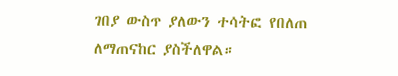ገበያ ውስጥ ያለውን ተሳትፎ የበለጠ ለማጠናከር ያስችለዋል።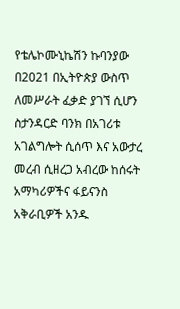የቴሌኮሙኒኬሽን ኩባንያው በ2021 በኢትዮጵያ ውስጥ ለመሥራት ፈቃድ ያገኘ ሲሆን ስታንዳርድ ባንክ በአገሪቱ አገልግሎት ሲሰጥ እና አውታረ መረብ ሲዘረጋ አብረው ከሰሩት አማካሪዎችና ፋይናንስ አቅራቢዎች አንዱ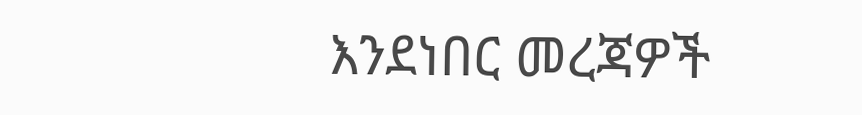እንደነበር መረጃዎች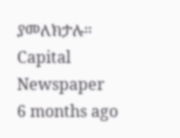ያመለክታሉ።
Capital Newspaper
6 months ago